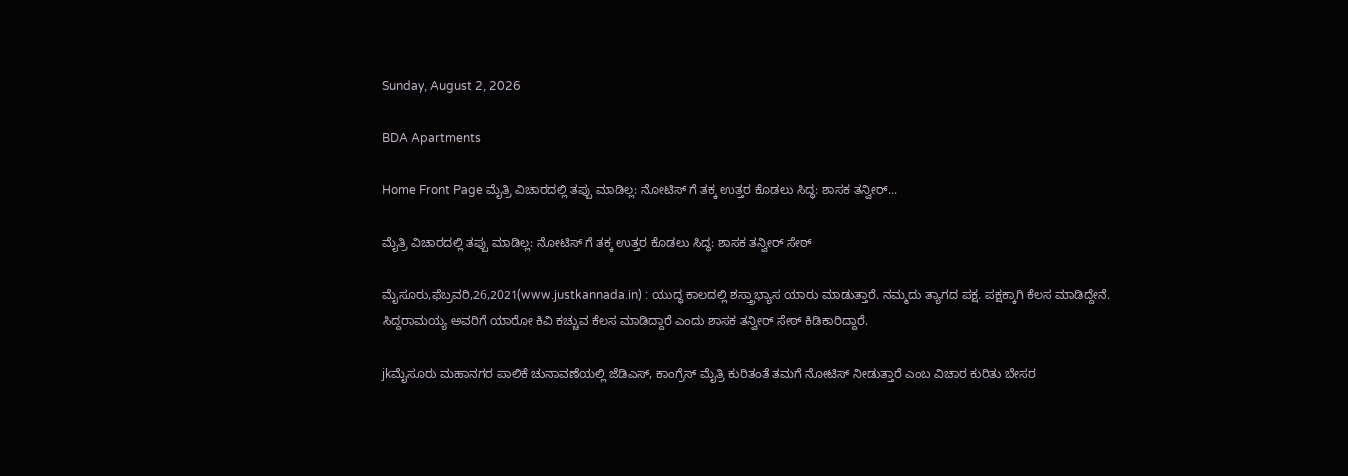Sunday, August 2, 2026

BDA Apartments

Home Front Page ಮೈತ್ರಿ ವಿಚಾರದಲ್ಲಿ ತಪ್ಪು ಮಾಡಿಲ್ಲ: ನೋಟಿಸ್ ಗೆ ತಕ್ಕ ಉತ್ತರ ಕೊಡಲು ಸಿದ್ಧ: ಶಾಸಕ ತನ್ವೀರ್...

ಮೈತ್ರಿ ವಿಚಾರದಲ್ಲಿ ತಪ್ಪು ಮಾಡಿಲ್ಲ: ನೋಟಿಸ್ ಗೆ ತಕ್ಕ ಉತ್ತರ ಕೊಡಲು ಸಿದ್ಧ: ಶಾಸಕ ತನ್ವೀರ್ ಸೇಠ್

ಮೈಸೂರು,ಫೆಬ್ರವರಿ,26,2021(www.justkannada.in) : ಯುದ್ಧ ಕಾಲದಲ್ಲಿ ಶಸ್ತ್ರಾಭ್ಯಾಸ ಯಾರು ಮಾಡುತ್ತಾರೆ. ನಮ್ಮದು ತ್ಯಾಗದ ಪಕ್ಷ. ಪಕ್ಷಕ್ಕಾಗಿ ಕೆಲಸ ಮಾಡಿದ್ದೇನೆ. ಸಿದ್ದರಾಮಯ್ಯ ಅವರಿಗೆ ಯಾರೋ ಕಿವಿ ಕಚ್ಚುವ ಕೆಲಸ ಮಾಡಿದ್ದಾರೆ ಎಂದು ಶಾಸಕ ತನ್ವೀರ್ ಸೇಠ್ ಕಿಡಿಕಾರಿದ್ದಾರೆ.

jkಮೈಸೂರು ಮಹಾನಗರ ಪಾಲಿಕೆ ಚುನಾವಣೆಯಲ್ಲಿ ಜೆಡಿಎಸ್, ಕಾಂಗ್ರೆಸ್ ಮೈತ್ರಿ ಕುರಿತಂತೆ ತಮಗೆ ನೋಟಿಸ್ ನೀಡುತ್ತಾರೆ ಎಂಬ ವಿಚಾರ ಕುರಿತು ಬೇಸರ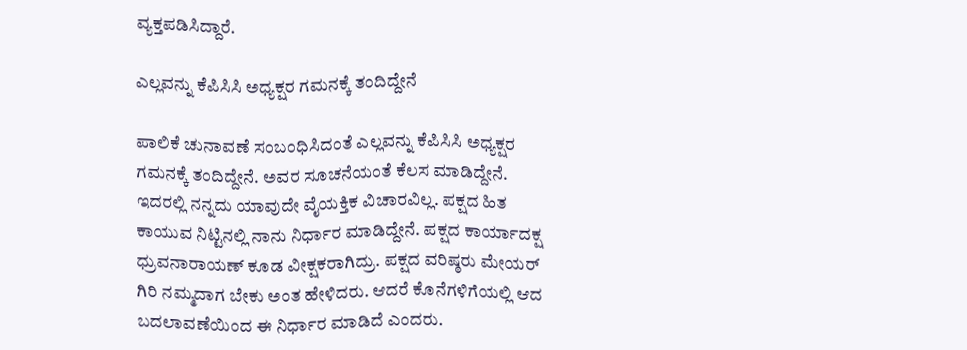ವ್ಯಕ್ತಪಡಿಸಿದ್ದಾರೆ.

ಎಲ್ಲವನ್ನು ಕೆಪಿಸಿಸಿ ಅಧ್ಯಕ್ಷರ ಗಮನಕ್ಕೆ ತಂದಿದ್ದೇನೆ

ಪಾಲಿಕೆ ಚುನಾವಣೆ ಸಂಬಂಧಿಸಿದಂತೆ ಎಲ್ಲವನ್ನು ಕೆಪಿಸಿಸಿ ಅಧ್ಯಕ್ಷರ ಗಮನಕ್ಕೆ ತಂದಿದ್ದೇನೆ. ಅವರ ಸೂಚನೆಯಂತೆ ಕೆಲಸ ಮಾಡಿದ್ದೇನೆ. ಇದರಲ್ಲಿ ನನ್ನದು ಯಾವುದೇ ವೈಯಕ್ತಿಕ ವಿಚಾರವಿಲ್ಲ. ಪಕ್ಷದ ಹಿತ ಕಾಯುವ ನಿಟ್ಟಿನಲ್ಲಿ ನಾನು ನಿರ್ಧಾರ ಮಾಡಿದ್ದೇನೆ. ಪಕ್ಷದ ಕಾರ್ಯಾದಕ್ಷ ಧ್ರುವನಾರಾಯಣ್ ಕೂಡ ವೀಕ್ಷಕರಾಗಿದ್ರು. ಪಕ್ಷದ ವರಿಷ್ಠರು ಮೇಯರ್ ಗಿರಿ ನಮ್ಮದಾಗ ಬೇಕು ಅಂತ ಹೇಳಿದರು. ಆದರೆ ಕೊನೆಗಳಿಗೆಯಲ್ಲಿ ಆದ ಬದಲಾವಣೆಯಿಂದ ಈ ನಿರ್ಧಾರ ಮಾಡಿದೆ ಎಂದರು.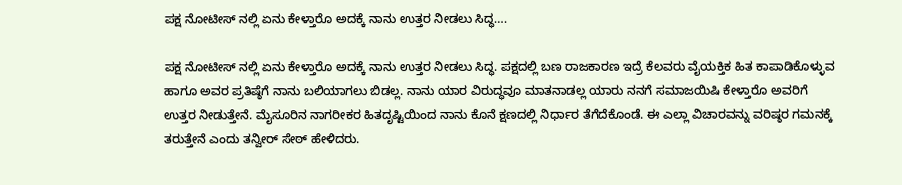ಪಕ್ಷ ನೋಟೀಸ್ ನಲ್ಲಿ ಏನು ಕೇಳ್ತಾರೊ ಅದಕ್ಕೆ ನಾನು ಉತ್ತರ ನೀಡಲು ಸಿದ್ಧ….

ಪಕ್ಷ ನೋಟೀಸ್ ನಲ್ಲಿ ಏನು ಕೇಳ್ತಾರೊ ಅದಕ್ಕೆ ನಾನು ಉತ್ತರ ನೀಡಲು ಸಿದ್ಧ. ಪಕ್ಷದಲ್ಲಿ ಬಣ ರಾಜಕಾರಣ ಇದ್ರೆ ಕೆಲವರು ವೈಯಕ್ತಿಕ ಹಿತ ಕಾಪಾಡಿಕೊಳ್ಳುವ ಹಾಗೂ ಅವರ ಪ್ರತಿಷ್ಠೆಗೆ ನಾನು ಬಲಿಯಾಗಲು ಬಿಡಲ್ಲ. ನಾನು ಯಾರ ವಿರುದ್ಧವೂ ಮಾತನಾಡಲ್ಲ ಯಾರು ನನಗೆ ಸಮಾಜಯಿಷಿ ಕೇಳ್ತಾರೊ ಅವರಿಗೆ ಉತ್ತರ ನೀಡುತ್ತೇನೆ. ಮೈಸೂರಿನ ನಾಗರೀಕರ ಹಿತದೃಷ್ಟಿಯಿಂದ ನಾನು ಕೊನೆ ಕ್ಷಣದಲ್ಲಿ ನಿರ್ಧಾರ ತೆಗೆದೆಕೊಂಡೆ. ಈ ಎಲ್ಲಾ ವಿಚಾರವನ್ನು ವರಿಷ್ಠರ ಗಮನಕ್ಕೆ ತರುತ್ತೇನೆ ಎಂದು ತನ್ವೀರ್ ಸೇಠ್ ಹೇಳಿದರು.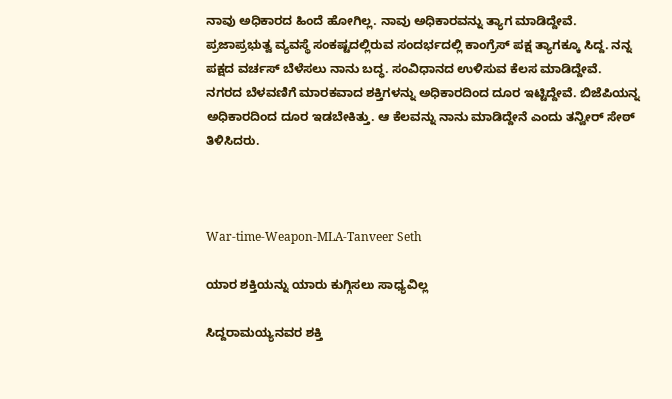ನಾವು ಅಧಿಕಾರದ ಹಿಂದೆ ಹೋಗಿಲ್ಲ. ನಾವು ಅಧಿಕಾರವನ್ನು ತ್ಯಾಗ ಮಾಡಿದ್ದೇವೆ. ಪ್ರಜಾಪ್ರಭುತ್ವ ವ್ಯವಸ್ಥೆ ಸಂಕಷ್ಟದಲ್ಲಿರುವ ಸಂದರ್ಭದಲ್ಲಿ ಕಾಂಗ್ರೆಸ್ ಪಕ್ಷ ತ್ಯಾಗಕ್ಕೂ ಸಿದ್ದ. ನನ್ನ ಪಕ್ಷದ ವರ್ಚಸ್ ಬೆಳೆಸಲು ನಾನು ಬದ್ಧ. ಸಂವಿಧಾನದ ಉಳಿಸುವ ಕೆಲಸ ಮಾಡಿದ್ದೇವೆ. ನಗರದ ಬೆಳವಣಿಗೆ ಮಾರಕವಾದ ಶಕ್ತಿಗಳನ್ನು ಅಧಿಕಾರದಿಂದ ದೂರ ಇಟ್ಟಿದ್ದೇವೆ. ಬಿಜೆಪಿಯನ್ನ ಅಧಿಕಾರದಿಂದ ದೂರ ಇಡಬೇಕಿತ್ತು. ಆ ಕೆಲವನ್ನು ನಾನು ಮಾಡಿದ್ದೇನೆ ಎಂದು ತನ್ವೀರ್ ಸೇಠ್ ತಿಳಿಸಿದರು.



War-time-Weapon-MLA-Tanveer Seth

ಯಾರ ಶಕ್ತಿಯನ್ನು ಯಾರು ಕುಗ್ಗಿಸಲು ಸಾಧ್ಯವಿಲ್ಲ

ಸಿದ್ದರಾಮಯ್ಯನವರ ಶಕ್ತಿ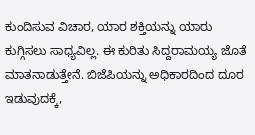ಕುಂದಿಸುವ ವಿಚಾರ, ಯಾರ ಶಕ್ತಿಯನ್ನು ಯಾರು ಕುಗ್ಗಿಸಲು ಸಾಧ್ಯವಿಲ್ಲ. ಈ ಕುರಿತು ಸಿದ್ದರಾಮಯ್ಯ ಜೊತೆ ಮಾತನಾಡುತ್ತೇನೆ. ಬಿಜೆಪಿಯನ್ನು ಅಧಿಕಾರದಿಂದ ದೂರ ಇಡುವುದಕ್ಕೆ,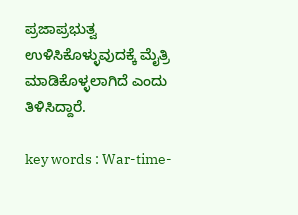ಪ್ರಜಾಪ್ರಭುತ್ವ ಉಳಿಸಿಕೊಳ್ಳುವುದಕ್ಕೆ ಮೈತ್ರಿ ಮಾಡಿಕೊಳ್ಳಲಾಗಿದೆ ಎಂದು ತಿಳಿಸಿದ್ದಾರೆ.

key words : War-time-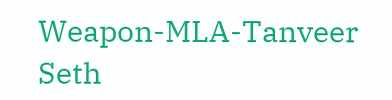Weapon-MLA-Tanveer Seth